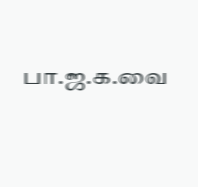பா.ஜ.க.வை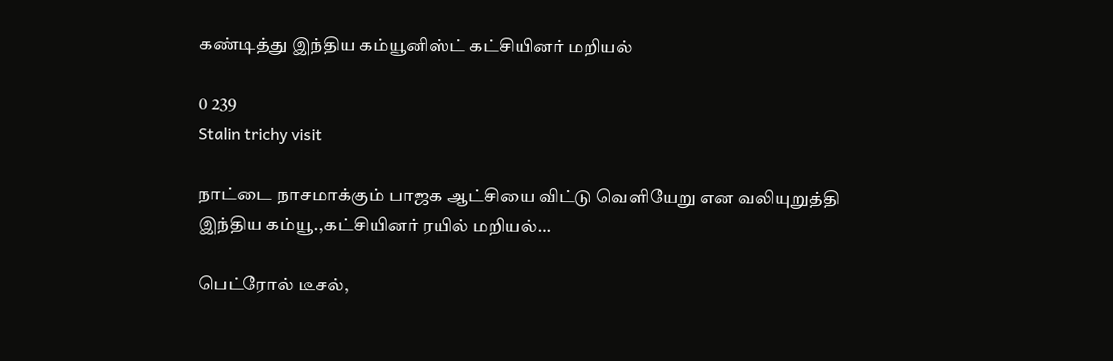கண்டித்து இந்திய கம்யூனிஸ்ட் கட்சியினர் மறியல்

0 239
Stalin trichy visit

நாட்டை நாசமாக்கும் பாஜக ஆட்சியை விட்டு வெளியேறு என வலியுறுத்தி இந்திய கம்யூ.,கட்சியினர் ரயில் மறியல்…

பெட்ரோல் டீசல்,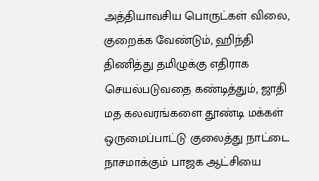அத்தியாவசிய பொருட்கள் விலை, குறைக்க வேண்டும், ஹிந்தி திணித்து தமிழுக்கு எதிராக செயல்படுவதை கண்டித்தும், ஜாதி மத கலவரங்களை தூண்டி மக்கள் ஒருமைப்பாட்டு குலைத்து நாட்டை நாசமாக்கும் பாஜக ஆட்சியை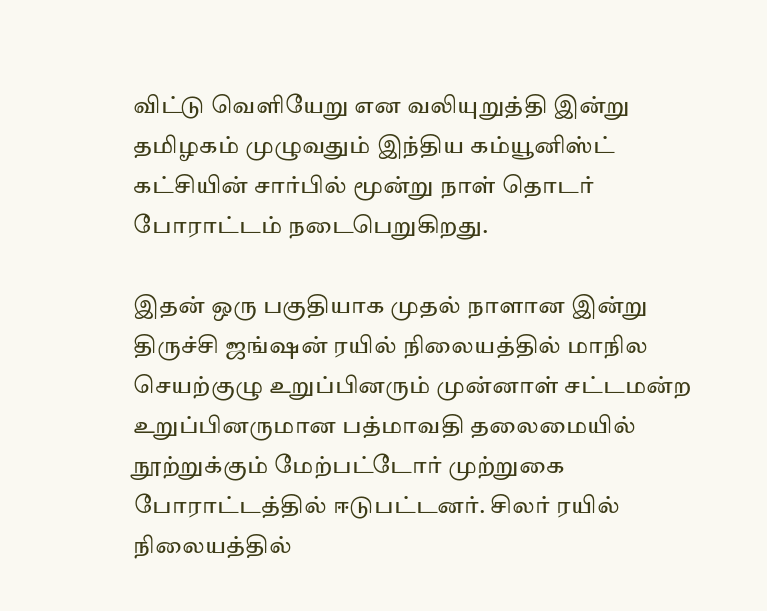விட்டு வெளியேறு என வலியுறுத்தி இன்று தமிழகம் முழுவதும் இந்திய கம்யூனிஸ்ட் கட்சியின் சார்பில் மூன்று நாள் தொடர் போராட்டம் நடைபெறுகிறது.

இதன் ஒரு பகுதியாக முதல் நாளான இன்று திருச்சி ஜங்ஷன் ரயில் நிலையத்தில் மாநில செயற்குழு உறுப்பினரும் முன்னாள் சட்டமன்ற உறுப்பினருமான பத்மாவதி தலைமையில் நூற்றுக்கும் மேற்பட்டோர் முற்றுகை போராட்டத்தில் ஈடுபட்டனர். சிலர் ரயில் நிலையத்தில்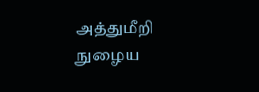அத்துமீறி நுழைய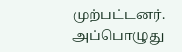முற்பட்டனர். அப்பொழுது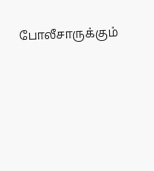போலீசாருக்கும்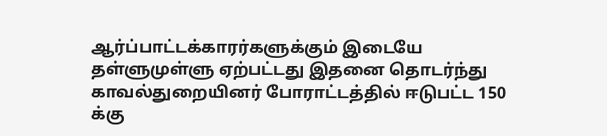ஆர்ப்பாட்டக்காரர்களுக்கும் இடையே தள்ளுமுள்ளு ஏற்பட்டது இதனை தொடர்ந்து காவல்துறையினர் போராட்டத்தில் ஈடுபட்ட 150 க்கு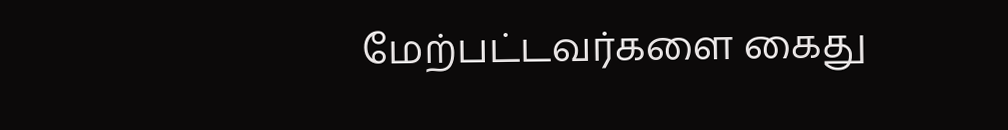மேற்பட்டவர்களை கைது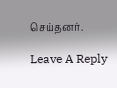செய்தனர்.

Leave A Reply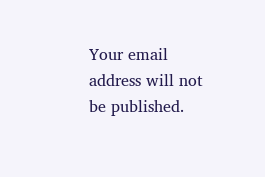Your email address will not be published.